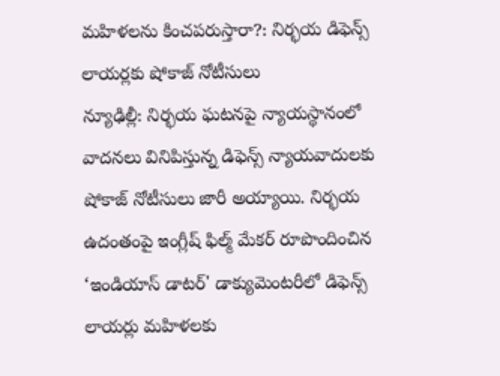మహిళలను కించపరుస్తారా?: నిర్భయ డిఫెన్స్ లాయర్లకు షోకాజ్ నోటీసులు
న్యూఢిల్లీ: నిర్భయ ఘటనపై న్యాయస్థానంలో వాదనలు వినిపిస్తున్న డిఫెన్స్ న్యాయవాదులకు షోకాజ్ నోటీసులు జారీ అయ్యాయి. నిర్భయ ఉదంతంపై ఇంగ్లీష్ ఫిల్మ్ మేకర్ రూపొందించిన ‘ఇండియాస్ డాటర్' డాక్యుమెంటరీలో డిఫెన్స్ లాయర్లు మహిళలకు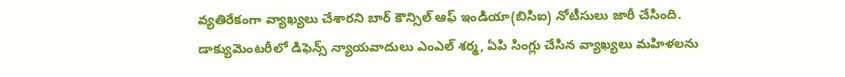వ్యతిరేకంగా వ్యాఖ్యలు చేశారని బార్ కౌన్సిల్ ఆఫ్ ఇండియా(బిసిఐ) నోటీసులు జారీ చేసింది.
డాక్యుమెంటరీలో డిఫెన్స్ న్యాయవాదులు ఎంఎల్ శర్మ, ఏపి సింగ్లు చేసిన వ్యాఖ్యలు మహిళలను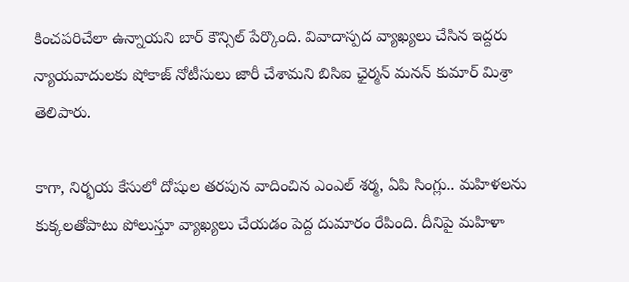కించపరిచేలా ఉన్నాయని బార్ కౌన్సిల్ పేర్కొంది. వివాదాస్పద వ్యాఖ్యలు చేసిన ఇద్దరు న్యాయవాదులకు షోకాజ్ నోటీసులు జారీ చేశామని బిసిఐ ఛైర్మన్ మనన్ కుమార్ మిశ్రా తెలిపారు.

కాగా, నిర్భయ కేసులో దోషుల తరపున వాదించిన ఎంఎల్ శర్మ, ఏపి సింగ్లు.. మహిళలను కుక్కలతోపాటు పోలుస్తూ వ్యాఖ్యలు చేయడం పెద్ద దుమారం రేపింది. దీనిపై మహిళా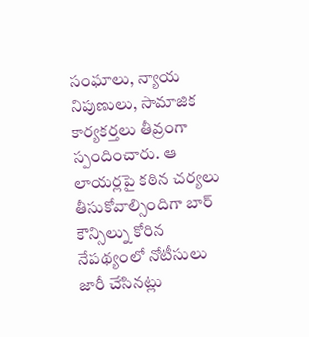సంఘాలు, న్యాయ నిపుణులు, సామాజిక కార్యకర్తలు తీవ్రంగా స్పందించారు. ఆ లాయర్లపై కఠిన చర్యలు తీసుకోవాల్సిందిగా బార్ కౌన్సిల్ను కోరిన నేపథ్యంలో నోటీసులు జారీ చేసినట్లు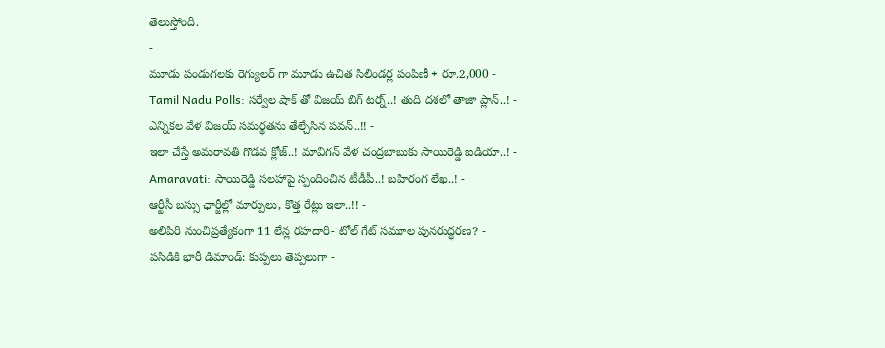తెలుస్తోంది.
-
మూడు పండుగలకు రెగ్యులర్ గా మూడు ఉచిత సిలిండర్ల పంపిణీ + రూ.2,000 -
Tamil Nadu Polls: సర్వేల షాక్ తో విజయ్ బిగ్ టర్న్..! తుది దశలో తాజా ప్లాన్..! -
ఎన్నికల వేళ విజయ్ సమర్థతను తేల్చేసిన పవన్..!! -
ఇలా చేస్తే అమరావతి గొడవ క్లోజ్..! మావిగన్ వేళ చంద్రబాబుకు సాయిరెడ్డి ఐడియా..! -
Amaravati: సాయిరెడ్డి సలహాపై స్పందించిన టీడీపీ..! బహిరంగ లేఖ..! -
ఆర్టీసీ బస్సు ఛార్జీల్లో మార్పులు, కొత్త రేట్లు ఇలా..!! -
అలిపిరి నుంచిప్రత్యేకంగా 11 లేన్ల రహదారి- టోల్ గేట్ సమూల పునరుద్ధరణ? -
పసిడికి భారీ డిమాండ్: కుప్పలు తెప్పలుగా -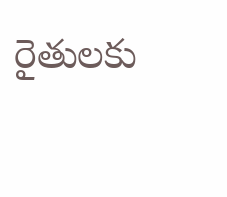రైతులకు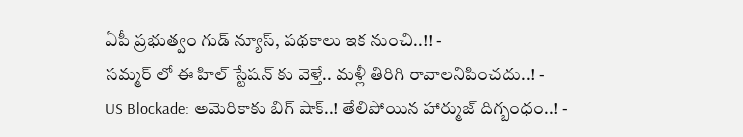ఏపీ ప్రభుత్వం గుడ్ న్యూస్, పథకాలు ఇక నుంచి..!! -
సమ్మర్ లో ఈ హిల్ స్టేషన్ కు వెళ్తే.. మళ్లీ తిరిగి రావాలనిపించదు..! -
US Blockade: అమెరికాకు బిగ్ షాక్..! తేలిపోయిన హార్ముజ్ దిగ్బంధం..! -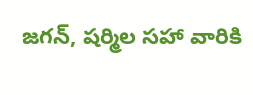జగన్, షర్మిల సహా వారికి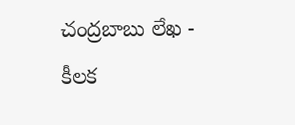చంద్రబాబు లేఖ - కీలక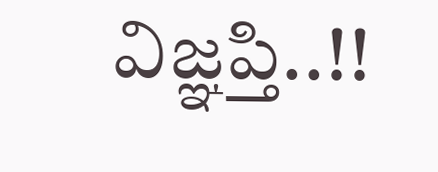విజ్ఞప్తి..!!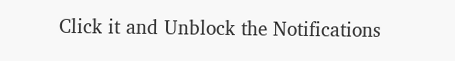Click it and Unblock the Notifications